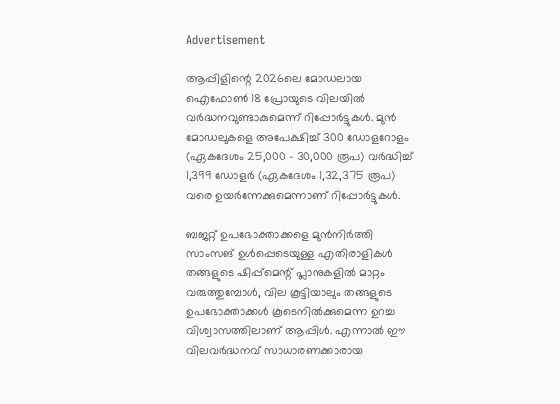Advertisement

ആപ്പിളിന്റെ 2026ലെ മോഡലായ ഐഫോൺ 18 പ്രോയുടെ വിലയിൽ വർദ്ധനവുണ്ടാകുമെന്ന് റിപ്പോർട്ടുകൾ. മുൻ മോഡലുകളെ അപേക്ഷിച്ച് 300 ഡോളറോളം (ഏകദേശം 25,000 – 30,000 രൂപ) വർദ്ധിച്ച് 1,399 ഡോളർ (ഏകദേശം 1,32,375 രൂപ) വരെ ഉയർന്നേക്കുമെന്നാണ് റിപ്പോര്‍ട്ടുകള്‍.

ബജറ്റ് ഉപഭോക്താക്കളെ മുൻനിർത്തി സാംസങ് ഉൾപ്പെടെയുള്ള എതിരാളികൾ തങ്ങളുടെ ഷിപ്പ്‌മെന്റ് പ്ലാനുകളിൽ മാറ്റം വരുത്തുമ്പോൾ, വില കൂട്ടിയാലും തങ്ങളുടെ ഉപഭോക്താക്കൾ കൂടെനിൽക്കുമെന്ന ഉറച്ച വിശ്വാസത്തിലാണ് ആപ്പിൾ. എന്നാൽ ഈ വിലവർദ്ധനവ് സാധാരണക്കാരായ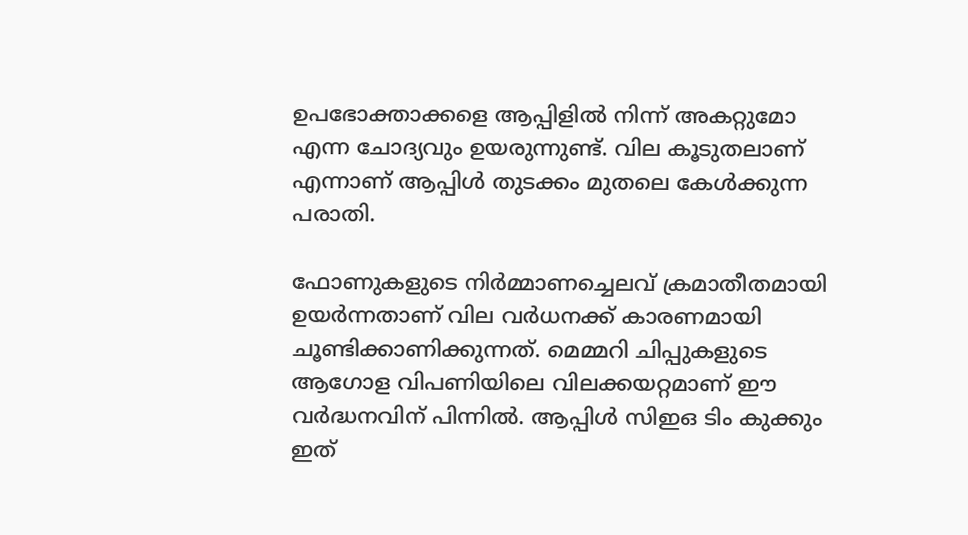ഉപഭോക്താക്കളെ ആപ്പിളിൽ നിന്ന് അകറ്റുമോ എന്ന ചോദ്യവും ഉയരുന്നുണ്ട്. വില കൂടുതലാണ് എന്നാണ് ആപ്പിള്‍ തുടക്കം മുതലെ കേള്‍ക്കുന്ന പരാതി.

ഫോണുകളുടെ നിർമ്മാണച്ചെലവ് ക്രമാതീതമായി ഉയർന്നതാണ് വില വര്‍ധനക്ക് കാരണമായി ചൂണ്ടിക്കാണിക്കുന്നത്. മെമ്മറി ചിപ്പുകളുടെ ആഗോള വിപണിയിലെ വിലക്കയറ്റമാണ് ഈ വർദ്ധനവിന് പിന്നിൽ. ആപ്പിൾ സിഇഒ ടിം കുക്കും ഇത്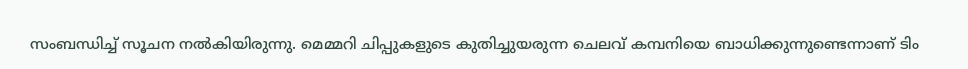സംബന്ധിച്ച് സൂചന നല്‍കിയിരുന്നു. മെമ്മറി ചിപ്പുകളുടെ കുതിച്ചുയരുന്ന ചെലവ് കമ്പനിയെ ബാധിക്കുന്നുണ്ടെന്നാണ് ടിം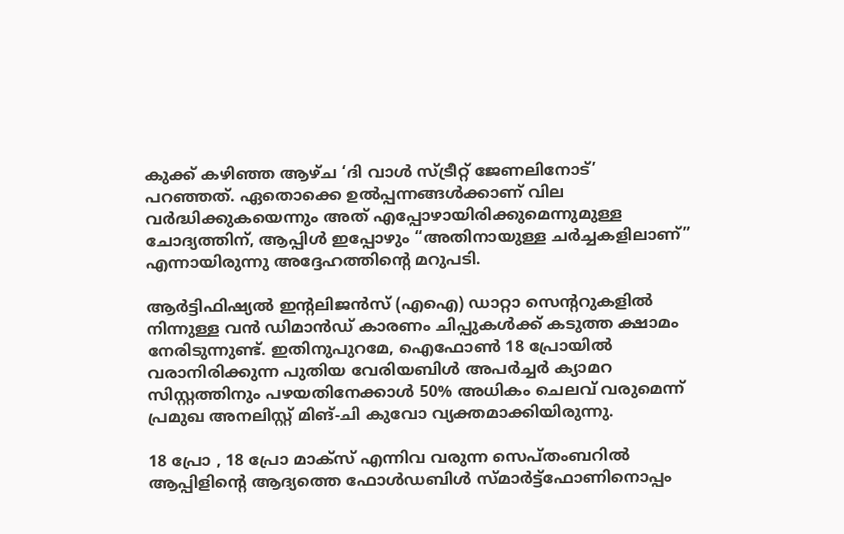കുക്ക് കഴിഞ്ഞ ആഴ്ച ‘ദി വാൾ സ്ട്രീറ്റ് ജേണലിനോട്’ പറഞ്ഞത്. ഏതൊക്കെ ഉൽപ്പന്നങ്ങൾക്കാണ് വില വർദ്ധിക്കുകയെന്നും അത് എപ്പോഴായിരിക്കുമെന്നുമുള്ള ചോദ്യത്തിന്, ആപ്പിൾ ഇപ്പോഴും “അതിനായുള്ള ചർച്ചകളിലാണ്” എന്നായിരുന്നു അദ്ദേഹത്തിന്റെ മറുപടി.

ആർട്ടിഫിഷ്യൽ ഇന്റലിജൻസ് (എഐ) ഡാറ്റാ സെന്ററുകളിൽ നിന്നുള്ള വൻ ഡിമാൻഡ് കാരണം ചിപ്പുകൾക്ക് കടുത്ത ക്ഷാമം നേരിടുന്നുണ്ട്. ഇതിനുപുറമേ, ഐഫോൺ 18 പ്രോയിൽ വരാനിരിക്കുന്ന പുതിയ വേരിയബിൾ അപർച്ചർ ക്യാമറ സിസ്റ്റത്തിനും പഴയതിനേക്കാൾ 50% അധികം ചെലവ് വരുമെന്ന് പ്രമുഖ അനലിസ്റ്റ് മിങ്-ചി കുവോ വ്യക്തമാക്കിയിരുന്നു.

18 പ്രോ , 18 പ്രോ മാക്സ് എന്നിവ വരുന്ന സെപ്തംബറില്‍ ആപ്പിളിന്റെ ആദ്യത്തെ ഫോൾഡബിൾ സ്മാർട്ട്‌ഫോണിനൊപ്പം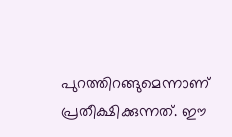പുറത്തിറങ്ങുമെന്നാണ് പ്രതീക്ഷിക്കുന്നത്. ഈ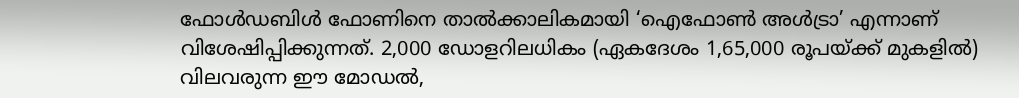ഫോൾഡബിൾ ഫോണിനെ താൽക്കാലികമായി ‘ഐഫോൺ അൾട്രാ’ എന്നാണ് വിശേഷിപ്പിക്കുന്നത്. 2,000 ഡോളറിലധികം (ഏകദേശം 1,65,000 രൂപയ്ക്ക് മുകളിൽ) വിലവരുന്ന ഈ മോഡല്‍,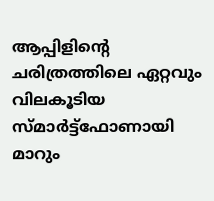ആപ്പിളിന്റെ ചരിത്രത്തിലെ ഏറ്റവും വിലകൂടിയ സ്മാർട്ട്‌ഫോണായി മാറും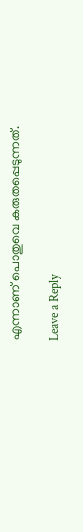എന്നാണ് പൊതുവെ കരുതപ്പെടുന്നത്.

Leave a Reply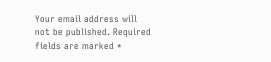Your email address will not be published. Required fields are marked *